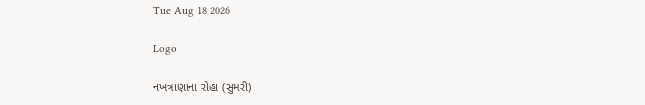Tue Aug 18 2026

Logo

નખત્રાણાના રોહા (સુમરી)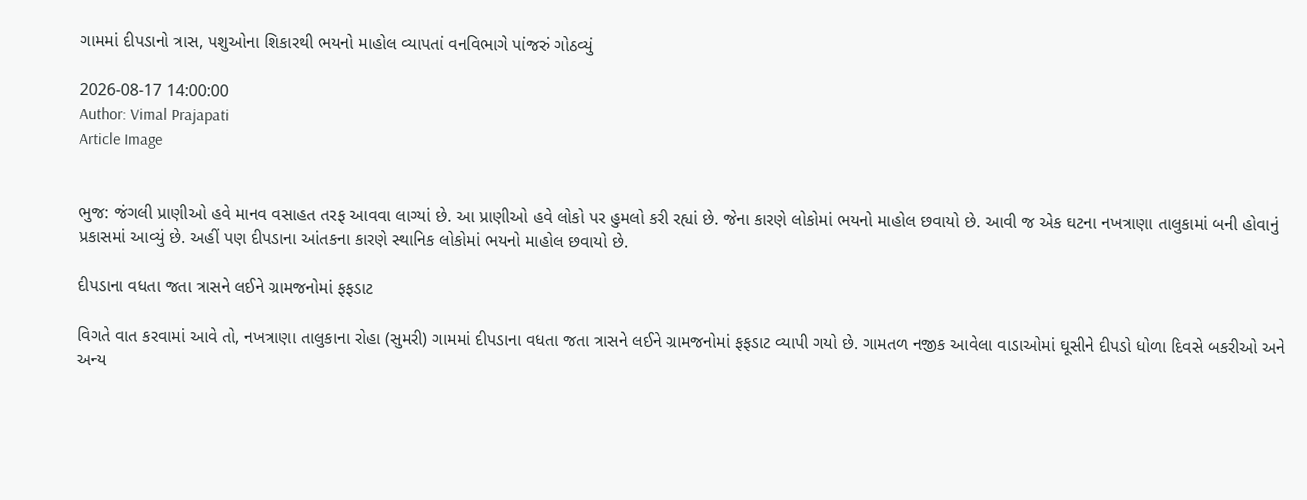ગામમાં દીપડાનો ત્રાસ, પશુઓના શિકારથી ભયનો માહોલ વ્યાપતાં વનવિભાગે પાંજરું ગોઠવ્યું

2026-08-17 14:00:00
Author: Vimal Prajapati
Article Image


ભુજ: જંગલી પ્રાણીઓ હવે માનવ વસાહત તરફ આવવા લાગ્યાં છે. આ પ્રાણીઓ હવે લોકો પર હુમલો કરી રહ્યાં છે. જેના કારણે લોકોમાં ભયનો માહોલ છવાયો છે. આવી જ એક ઘટના નખત્રાણા તાલુકામાં બની હોવાનું પ્રકાસમાં આવ્યું છે. અહીં પણ દીપડાના આંતકના કારણે સ્થાનિક લોકોમાં ભયનો માહોલ છવાયો છે.

દીપડાના વધતા જતા ત્રાસને લઈને ગ્રામજનોમાં ફફડાટ

વિગતે વાત કરવામાં આવે તો, નખત્રાણા તાલુકાના રોહા (સુમરી) ગામમાં દીપડાના વધતા જતા ત્રાસને લઈને ગ્રામજનોમાં ફફડાટ વ્યાપી ગયો છે. ગામતળ નજીક આવેલા વાડાઓમાં ઘૂસીને દીપડો ધોળા દિવસે બકરીઓ અને અન્ય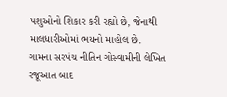પશુઓનો શિકાર કરી રહ્યો છે, જેનાથી માલધારીઓમાં ભયનો માહોલ છે.
ગામના સરપંચ નીતિન ગોસ્વામીની લેખિત રજૂઆત બાદ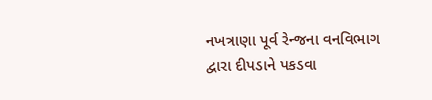નખત્રાણા પૂર્વ રેન્જના વનવિભાગ દ્વારા દીપડાને પકડવા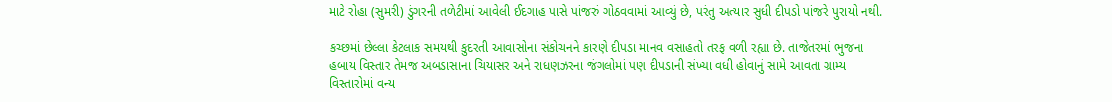માટે રોહા (સુમરી) ડુંગરની તળેટીમાં આવેલી ઈદગાહ પાસે પાંજરું ગોઠવવામાં આવ્યું છે, પરંતુ અત્યાર સુધી દીપડો પાંજરે પુરાયો નથી.

કચ્છમાં છેલ્લા કેટલાક સમયથી કુદરતી આવાસોના સંકોચનને કારણે દીપડા માનવ વસાહતો તરફ વળી રહ્યા છે. તાજેતરમાં ભુજના હબાય વિસ્તાર તેમજ અબડાસાના ચિયાસર અને રાધણઝરના જંગલોમાં પણ દીપડાની સંખ્યા વધી હોવાનું સામે આવતા ગ્રામ્ય વિસ્તારોમાં વન્ય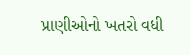પ્રાણીઓનો ખતરો વધી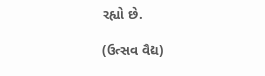રહ્યો છે.

(ઉત્સવ વૈદ્ય)